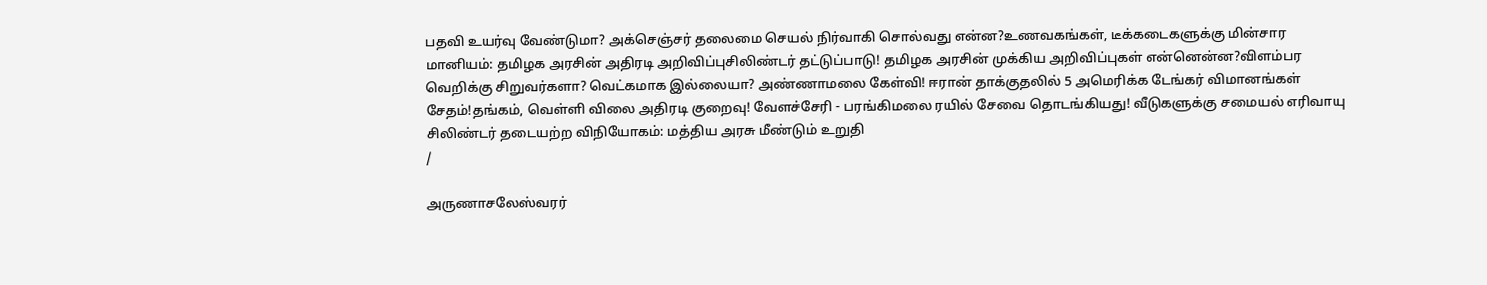பதவி உயர்வு வேண்டுமா? அக்செஞ்சர் தலைமை செயல் நிர்வாகி சொல்வது என்ன?உணவகங்கள், டீக்கடைகளுக்கு மின்சார மானியம்: தமிழக அரசின் அதிரடி அறிவிப்புசிலிண்டர் தட்டுப்பாடு! தமிழக அரசின் முக்கிய அறிவிப்புகள் என்னென்ன?விளம்பர வெறிக்கு சிறுவர்களா? வெட்கமாக இல்லையா? அண்ணாமலை கேள்வி! ஈரான் தாக்குதலில் 5 அமெரிக்க டேங்கர் விமானங்கள் சேதம்!தங்கம், வெள்ளி விலை அதிரடி குறைவு! வேளச்சேரி - பரங்கிமலை ரயில் சேவை தொடங்கியது! வீடுகளுக்கு சமையல் எரிவாயு சிலிண்டர் தடையற்ற விநியோகம்: மத்திய அரசு மீண்டும் உறுதி
/

அருணாசலேஸ்வரர்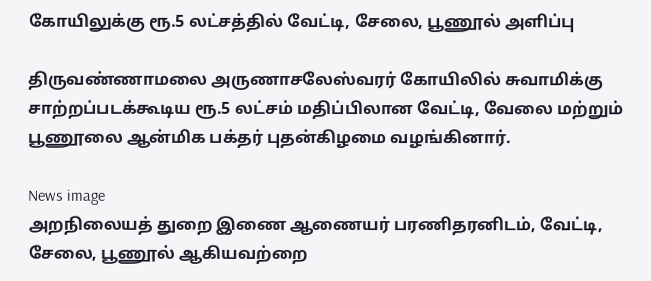கோயிலுக்கு ரூ.5 லட்சத்தில் வேட்டி, சேலை, பூணூல் அளிப்பு

திருவண்ணாமலை அருணாசலேஸ்வரர் கோயிலில் சுவாமிக்கு சாற்றப்படக்கூடிய ரூ.5 லட்சம் மதிப்பிலான வேட்டி, வேலை மற்றும் பூணூலை ஆன்மிக பக்தர் புதன்கிழமை வழங்கினார்.

News image
அறநிலையத் துறை இணை ஆணையர் பரணிதரனிடம், வேட்டி, சேலை, பூணூல் ஆகியவற்றை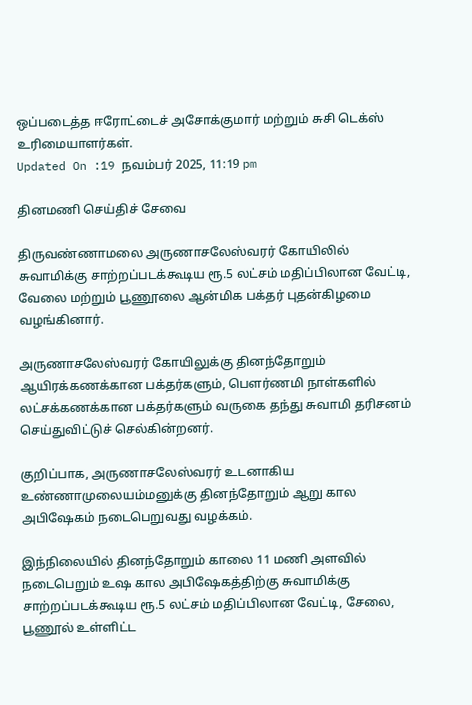ஒப்படைத்த ஈரோட்டைச் அசோக்குமார் மற்றும் சுசி டெக்ஸ் உரிமையாளர்கள்.
Updated On :19 நவம்பர் 2025, 11:19 pm

தினமணி செய்திச் சேவை

திருவண்ணாமலை அருணாசலேஸ்வரர் கோயிலில் சுவாமிக்கு சாற்றப்படக்கூடிய ரூ.5 லட்சம் மதிப்பிலான வேட்டி, வேலை மற்றும் பூணூலை ஆன்மிக பக்தர் புதன்கிழமை வழங்கினார்.

அருணாசலேஸ்வரர் கோயிலுக்கு தினந்தோறும் ஆயிரக்கணக்கான பக்தர்களும், பௌர்ணமி நாள்களில் லட்சக்கணக்கான பக்தர்களும் வருகை தந்து சுவாமி தரிசனம் செய்துவிட்டுச் செல்கின்றனர்.

குறிப்பாக, அருணாசலேஸ்வரர் உடனாகிய உண்ணாமுலையம்மனுக்கு தினந்தோறும் ஆறு கால அபிஷேகம் நடைபெறுவது வழக்கம்.

இந்நிலையில் தினந்தோறும் காலை 11 மணி அளவில் நடைபெறும் உஷ கால அபிஷேகத்திற்கு சுவாமிக்கு சாற்றப்படக்கூடிய ரூ.5 லட்சம் மதிப்பிலான வேட்டி, சேலை, பூணூல் உள்ளிட்ட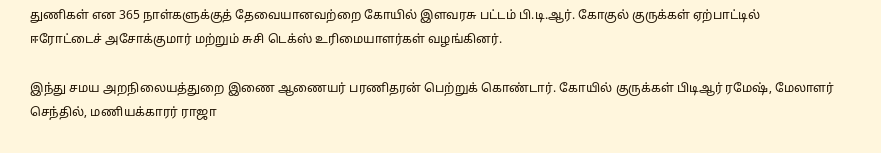துணிகள் என 365 நாள்களுக்குத் தேவையானவற்றை கோயில் இளவரசு பட்டம் பி.டி.ஆர். கோகுல் குருக்கள் ஏற்பாட்டில் ஈரோட்டைச் அசோக்குமார் மற்றும் சுசி டெக்ஸ் உரிமையாளர்கள் வழங்கினர்.

இந்து சமய அறநிலையத்துறை இணை ஆணையர் பரணிதரன் பெற்றுக் கொண்டார். கோயில் குருக்கள் பிடிஆர் ரமேஷ், மேலாளர் செந்தில், மணியக்காரர் ராஜா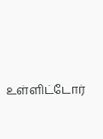உள்ளிட்டோர்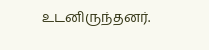உடனிருந்தனர்.